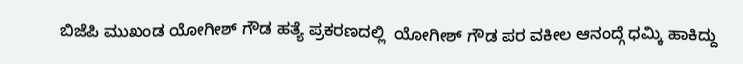ಬಿಜೆಪಿ ಮುಖಂಡ ಯೋಗೀಶ್ ಗೌಡ ಹತ್ಯೆ ಪ್ರಕರಣದಲ್ಲಿ  ಯೋಗೀಶ್ ಗೌಡ ಪರ ವಕೀಲ ಆನಂದ್ಗೆ ಧಮ್ಕಿ ಹಾಕಿದ್ದು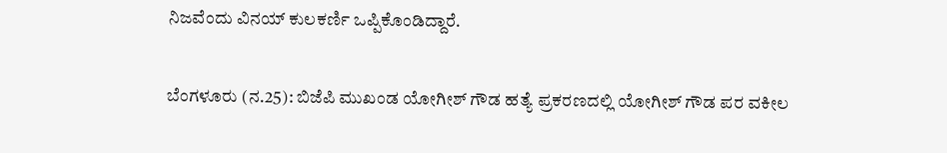ನಿಜವೆಂದು ವಿನಯ್ ಕುಲಕರ್ಣಿ ಒಪ್ಪಿಕೊಂಡಿದ್ದಾರೆ.

ಬೆಂಗಳೂರು (ನ.25): ಬಿಜೆಪಿ ಮುಖಂಡ ಯೋಗೀಶ್ ಗೌಡ ಹತ್ಯೆ ಪ್ರಕರಣದಲ್ಲಿ ಯೋಗೀಶ್ ಗೌಡ ಪರ ವಕೀಲ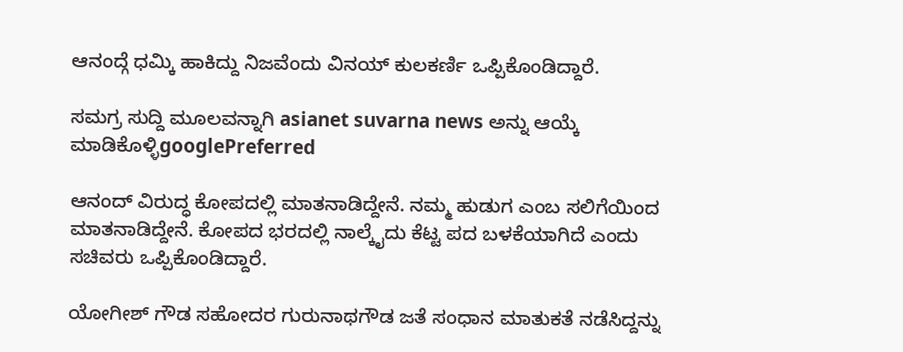ಆನಂದ್ಗೆ ಧಮ್ಕಿ ಹಾಕಿದ್ದು ನಿಜವೆಂದು ವಿನಯ್ ಕುಲಕರ್ಣಿ ಒಪ್ಪಿಕೊಂಡಿದ್ದಾರೆ.

ಸಮಗ್ರ ಸುದ್ದಿ ಮೂಲವನ್ನಾಗಿ asianet suvarna news ಅನ್ನು ಆಯ್ಕೆ ಮಾಡಿಕೊಳ್ಳಿgooglePreferred

ಆನಂದ್ ವಿರುದ್ಧ ಕೋಪದಲ್ಲಿ ಮಾತನಾಡಿದ್ದೇನೆ. ನಮ್ಮ ಹುಡುಗ ಎಂಬ ಸಲಿಗೆಯಿಂದ ಮಾತನಾಡಿದ್ದೇನೆ. ಕೋಪದ ಭರದಲ್ಲಿ ನಾಲ್ಕೈದು ಕೆಟ್ಟ ಪದ ಬಳಕೆಯಾಗಿದೆ ಎಂದು ಸಚಿವರು ಒಪ್ಪಿಕೊಂಡಿದ್ದಾರೆ.

ಯೋಗೀಶ್ ಗೌಡ ಸಹೋದರ ಗುರುನಾಥಗೌಡ ಜತೆ ಸಂಧಾನ ಮಾತುಕತೆ ನಡೆಸಿದ್ದನ್ನು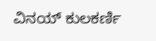ವಿನಯ್ ಕುಲಕರ್ಣಿ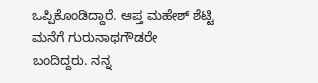ಒಪ್ಪಿಕೊಂಡಿದ್ದಾರೆ. ಆಪ್ತ ಮಹೇಶ್ ಶೆಟ್ಟಿ ಮನೆಗೆ ಗುರುನಾಥಗೌಡರೇ ಬಂದಿದ್ದರು. ನನ್ನ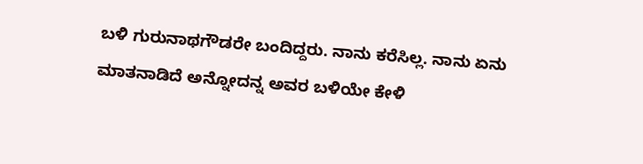ಬಳಿ ಗುರುನಾಥಗೌಡರೇ ಬಂದಿದ್ದರು. ನಾನು ಕರೆಸಿಲ್ಲ. ನಾನು ಏನು ಮಾತನಾಡಿದೆ ಅನ್ನೋದನ್ನ ಅವರ ಬಳಿಯೇ ಕೇಳಿ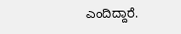ಎಂದಿದ್ದಾರೆ.